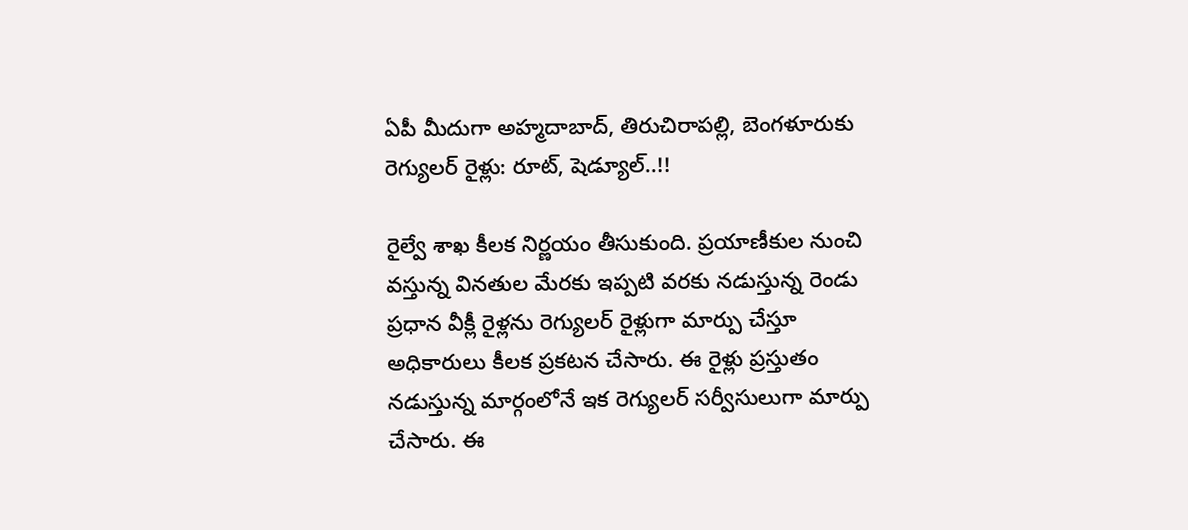ఏపీ మీదుగా అహ్మదాబాద్, తిరుచిరాపల్లి, బెంగళూరుకు రెగ్యులర్ రైళ్లు: రూట్, షెడ్యూల్..!!

రైల్వే శాఖ కీలక నిర్ణయం తీసుకుంది. ప్రయాణీకుల నుంచి వస్తున్న వినతుల మేరకు ఇప్పటి వరకు నడుస్తున్న రెండు ప్రధాన వీక్లీ రైళ్లను రెగ్యులర్ రైళ్లుగా మార్పు చేస్తూ అధికారులు కీలక ప్రకటన చేసారు. ఈ రైళ్లు ప్రస్తుతం నడుస్తున్న మార్గంలోనే ఇక రెగ్యులర్ సర్వీసులుగా మార్పు చేసారు. ఈ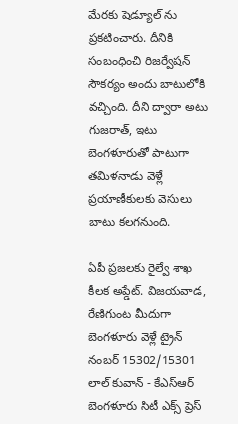మేరకు షెడ్యూల్ ను ప్రకటించారు. దీనికి సంబంధించి రిజర్వేషన్ సౌకర్యం అందు బాటులోకి వచ్చింది. దీని ద్వారా అటు గుజరాత్, ఇటు బెంగళూరుతో పాటుగా తమిళనాడు వెళ్లే ప్రయాణీకులకు వెసులు బాటు కలగనుంది.

ఏపీ ప్రజలకు రైల్వే శాఖ కీలక అప్డేట్. విజయవాడ, రేణిగుంట మీదుగా బెంగళూరు వెళ్లే ట్రైన్ నంబర్ 15302/15301 లాల్ కువాన్ - కేఎస్ఆర్ బెంగళూరు సిటీ ఎక్స్ ప్రెస్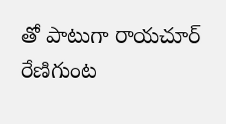తో పాటుగా రాయచూర్ రేణిగుంట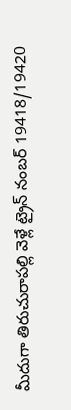మీదుగా తిరుచురాపల్లి వెళ్లే ట్రైన్ నంబర్ 19418/19420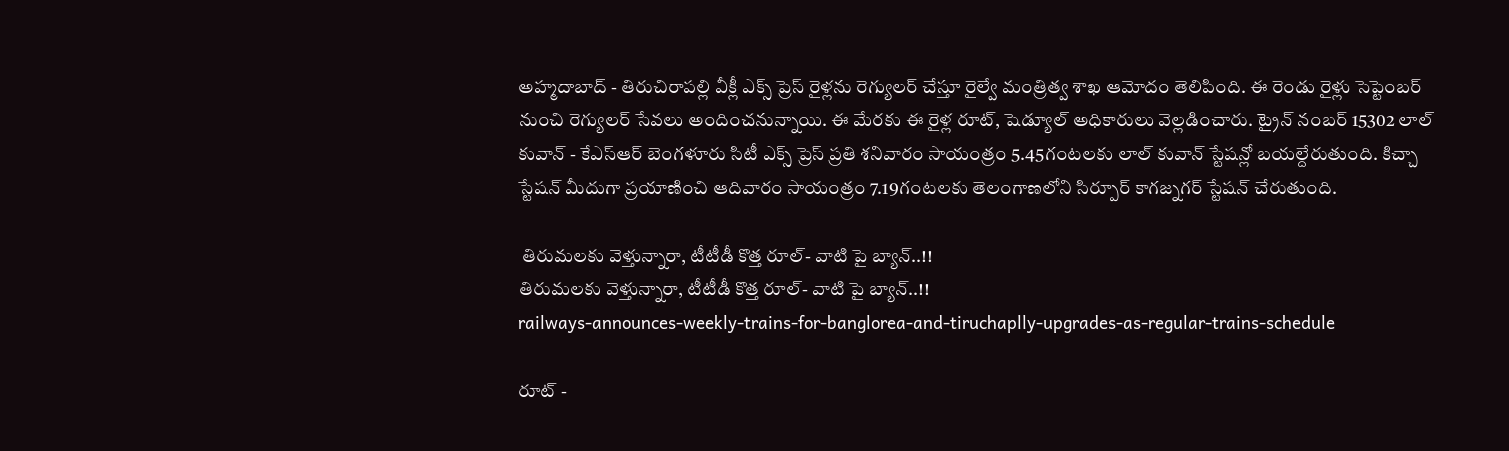అహ్మదాబాద్ - తిరుచిరాపల్లి వీక్లీ ఎక్స్ ప్రెస్ రైళ్లను రెగ్యులర్ చేస్తూ రైల్వే మంత్రిత్వ శాఖ ఆమోదం తెలిపింది. ఈ రెండు రైళ్లు సెప్టెంబర్ నుంచి రెగ్యులర్ సేవలు అందించనున్నాయి. ఈ మేరకు ఈ రైళ్ల రూట్, షెడ్యూల్ అధికారులు వెల్లడించారు. ట్రైన్ నంబర్ 15302 లాల్ కువాన్ - కేఎస్ఆర్ బెంగళూరు సిటీ ఎక్స్ ప్రెస్ ప్రతి శనివారం సాయంత్రం 5.45గంటలకు లాల్ కువాన్ స్టేషన్లో బయల్దేరుతుంది. కిచ్చా స్టేషన్ మీదుగా ప్రయాణించి ఆదివారం సాయంత్రం 7.19గంటలకు తెలంగాణలోని సిర్పూర్ కాగజ్నగర్ స్టేషన్ చేరుతుంది.

 తిరుమలకు వెళ్తున్నారా, టీటీడీ కొత్త రూల్- వాటి పై బ్యాన్..!!
తిరుమలకు వెళ్తున్నారా, టీటీడీ కొత్త రూల్- వాటి పై బ్యాన్..!!
railways-announces-weekly-trains-for-banglorea-and-tiruchaplly-upgrades-as-regular-trains-schedule

రూట్ -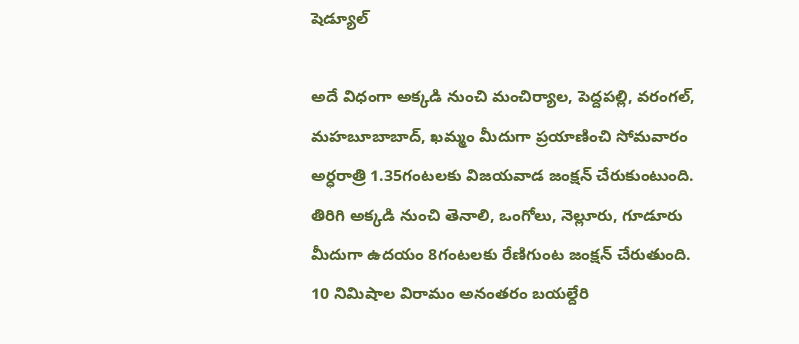షెడ్యూల్

అదే విధంగా అక్కడి నుంచి మంచిర్యాల, పెద్దపల్లి, వరంగల్, మహబూబాబాద్, ఖమ్మం మీదుగా ప్రయాణించి సోమవారం అర్ధరాత్రి 1.35గంటలకు విజయవాడ జంక్షన్ చేరుకుంటుంది. తిరిగి అక్కడి నుంచి తెనాలి, ఒంగోలు, నెల్లూరు, గూడూరు మీదుగా ఉదయం 8గంటలకు రేణిగుంట జంక్షన్ చేరుతుంది. 10 నిమిషాల విరామం అనంతరం బయల్దేరి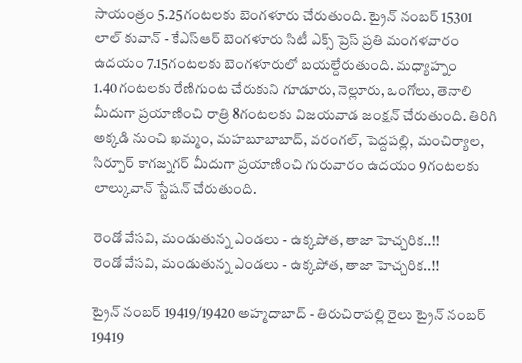సాయంత్రం 5.25గంటలకు బెంగళూరు చేరుతుంది. ట్రైన్ నంబర్ 15301 లాల్ కువాన్ - కేఎస్ఆర్ బెంగళూరు సిటీ ఎక్స్ ప్రెస్ ప్రతి మంగళవారం ఉదయం 7.15గంటలకు బెంగళూరులో బయల్దేరుతుంది. మధ్యాహ్నం 1.40గంటలకు రేణిగుంట చేరుకుని గూడూరు, నెల్లూరు, ఒంగోలు, తెనాలి మీదుగా ప్రయాణించి రాత్రి 8గంటలకు విజయవాడ జంక్షన్ చేరుతుంది. తిరిగి అక్కడి నుంచి ఖమ్మం, మహబూబాబాద్, వరంగల్, పెద్దపల్లి, మంచిర్యాల, సిర్పూర్ కాగజ్నగర్ మీదుగా ప్రయాణించి గురువారం ఉదయం 9గంటలకు లాల్కువాన్ స్టేషన్ చేరుతుంది.

రెండో వేసవి, మండుతున్న ఎండలు - ఉక్కపోత, తాజా హెచ్చరిక..!!
రెండో వేసవి, మండుతున్న ఎండలు - ఉక్కపోత, తాజా హెచ్చరిక..!!

ట్రైన్ నంబర్ 19419/19420 అహ్మదాబాద్ - తిరుచిరాపల్లి రైలు ట్రైన్ నంబర్ 19419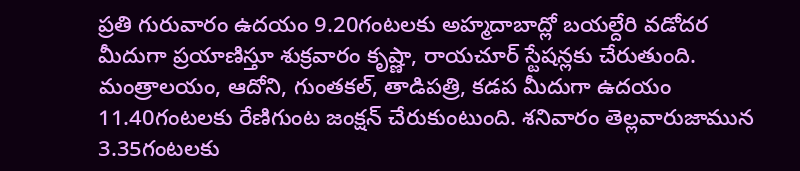ప్రతి గురువారం ఉదయం 9.20గంటలకు అహ్మదాబాద్లో బయల్దేరి వడోదర మీదుగా ప్రయాణిస్తూ శుక్రవారం కృష్ణా, రాయచూర్ స్టేషన్లకు చేరుతుంది. మంత్రాలయం, ఆదోని, గుంతకల్, తాడిపత్రి, కడప మీదుగా ఉదయం 11.40గంటలకు రేణిగుంట జంక్షన్ చేరుకుంటుంది. శనివారం తెల్లవారుజామున 3.35గంటలకు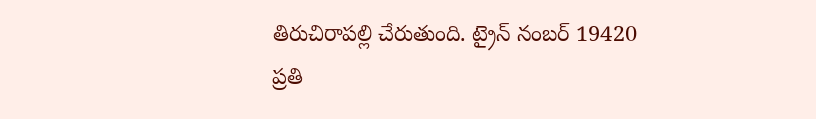తిరుచిరాపల్లి చేరుతుంది. ట్రైన్ నంబర్ 19420 ప్రతి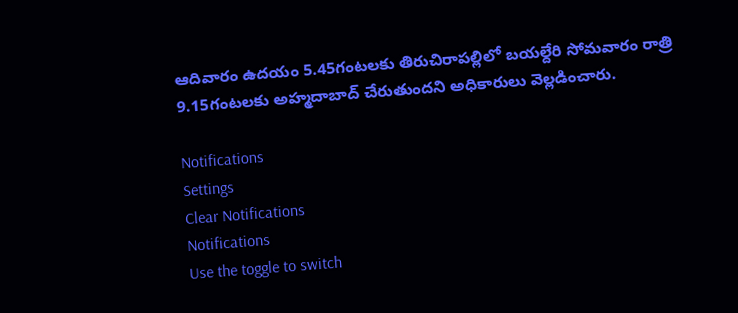ఆదివారం ఉదయం 5.45గంటలకు తిరుచిరాపల్లిలో బయల్దేరి సోమవారం రాత్రి 9.15గంటలకు అహ్మదాబాద్ చేరుతుందని అధికారులు వెల్లడించారు.

Notifications
Settings
Clear Notifications
Notifications
Use the toggle to switch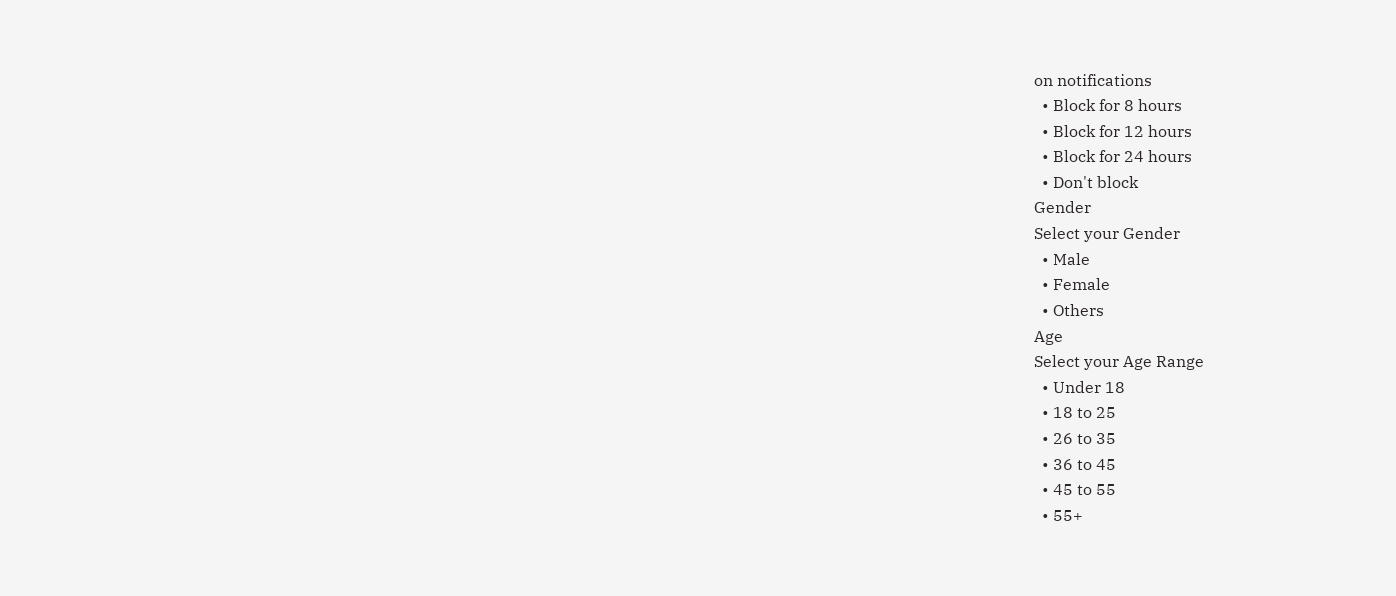on notifications
  • Block for 8 hours
  • Block for 12 hours
  • Block for 24 hours
  • Don't block
Gender
Select your Gender
  • Male
  • Female
  • Others
Age
Select your Age Range
  • Under 18
  • 18 to 25
  • 26 to 35
  • 36 to 45
  • 45 to 55
  • 55+